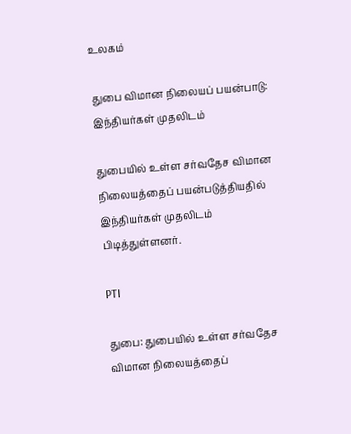உலகம்

துபை விமான நிலையப் பயன்பாடு: இந்தியர்கள் முதலிடம்

துபையில் உள்ள சர்வதேச விமான நிலையத்தைப் பயன்படுத்தியதில் இந்தியர்கள் முதலிடம் பிடித்துள்ளனர்.

PTI

துபை: துபையில் உள்ள சர்வதேச விமான நிலையத்தைப்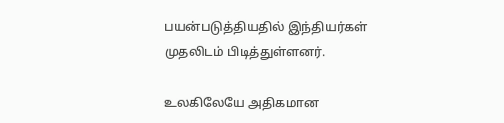பயன்படுத்தியதில் இந்தியர்கள் முதலிடம் பிடித்துள்ளனர்.

உலகிலேயே அதிகமான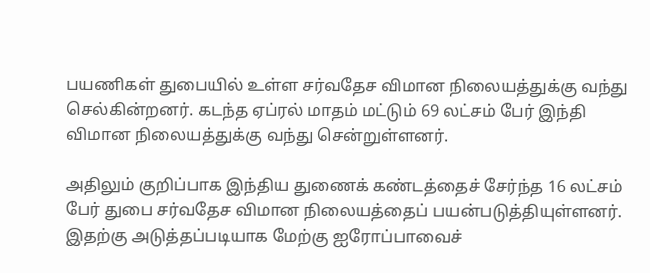பயணிகள் துபையில் உள்ள சர்வதேச விமான நிலையத்துக்கு வந்து செல்கின்றனர். கடந்த ஏப்ரல் மாதம் மட்டும் 69 லட்சம் பேர் இந்தி விமான நிலையத்துக்கு வந்து சென்றுள்ளனர்.

அதிலும் குறிப்பாக இந்திய துணைக் கண்டத்தைச் சேர்ந்த 16 லட்சம் பேர் துபை சர்வதேச விமான நிலையத்தைப் பயன்படுத்தியுள்ளனர். இதற்கு அடுத்தப்படியாக மேற்கு ஐரோப்பாவைச்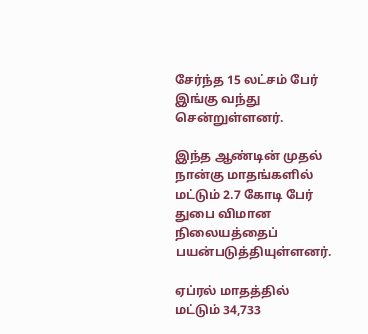சேர்ந்த 15 லட்சம் பேர் இங்கு வந்து சென்றுள்ளனர்.

இந்த ஆண்டின் முதல் நான்கு மாதங்களில் மட்டும் 2.7 கோடி பேர் துபை விமான நிலையத்தைப் பயன்படுத்தியுள்ளனர்.

ஏப்ரல் மாதத்தில் மட்டும் 34,733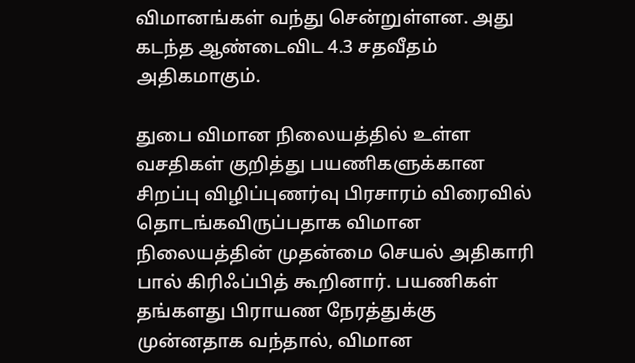விமானங்கள் வந்து சென்றுள்ளன. அது கடந்த ஆண்டைவிட 4.3 சதவீதம் அதிகமாகும்.

துபை விமான நிலையத்தில் உள்ள வசதிகள் குறித்து பயணிகளுக்கான சிறப்பு விழிப்புணர்வு பிரசாரம் விரைவில் தொடங்கவிருப்பதாக விமான நிலையத்தின் முதன்மை செயல் அதிகாரி பால் கிரிஃப்பித் கூறினார். பயணிகள் தங்களது பிராயண நேரத்துக்கு முன்னதாக வந்தால், விமான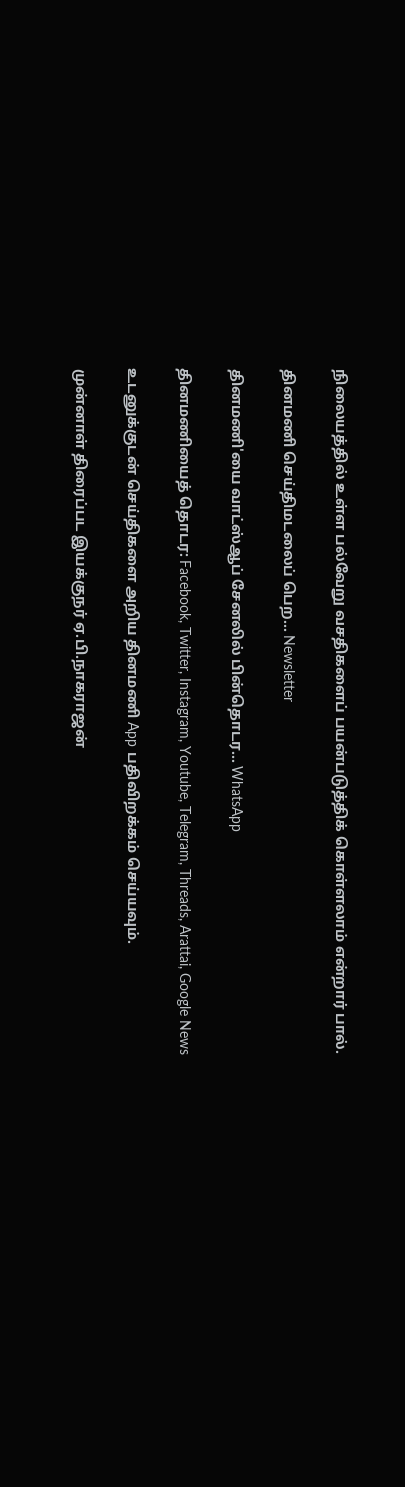நிலையத்தில் உள்ள பல்வேறு வசதிகளைப் பயன்படுத்திக் கொள்ளலாம் என்றார் பால்.

தினமணி செய்திமடலைப் பெற... Newsletter

தினமணி'யை வாட்ஸ்ஆப் சேனலில் பின்தொடர... WhatsApp

தினமணியைத் தொடர: Facebook, Twitter, Instagram, Youtube, Telegram, Threads, Arattai, Google News

உடனுக்குடன் செய்திகளை அறிய தினமணி App பதிவிறக்கம் செய்யவும்.

முன்னாள் திரைப்பட இயக்குநர் ஏ.பி.நாகராஜன்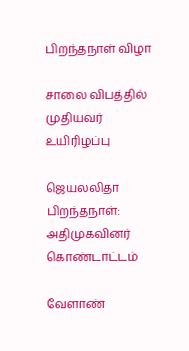பிறந்தநாள் விழா

சாலை விபத்தில் முதியவர் உயிரிழப்பு

ஜெயலலிதா பிறந்தநாள்: அதிமுகவினர் கொண்டாட்டம்

வேளாண்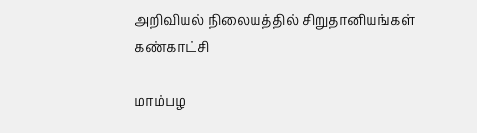அறிவியல் நிலையத்தில் சிறுதானியங்கள் கண்காட்சி

மாம்பழ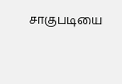சாகுபடியை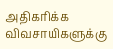அதிகரிக்க விவசாயிகளுக்கு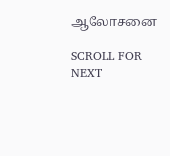ஆலோசனை

SCROLL FOR NEXT